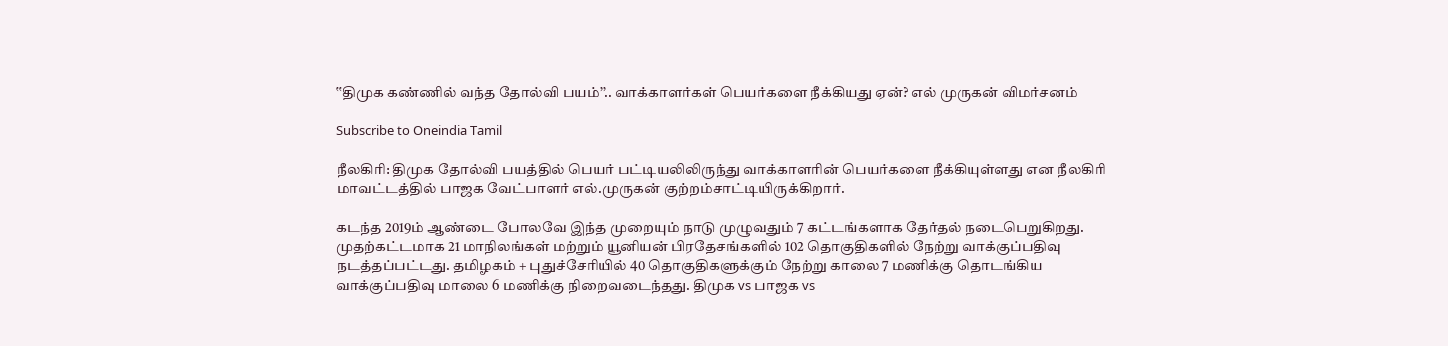‛‛திமுக கண்ணில் வந்த தோல்வி பயம்’’.. வாக்காளர்கள் பெயர்களை நீக்கியது ஏன்? எல் முருகன் விமர்சனம்

Subscribe to Oneindia Tamil

நீலகிரி: திமுக தோல்வி பயத்தில் பெயர் பட்டியலிலிருந்து வாக்காளரின் பெயர்களை நீக்கியுள்ளது என நீலகிரி மாவட்டத்தில் பாஜக வேட்பாளர் எல்.முருகன் குற்றம்சாட்டியிருக்கிறார்.

கடந்த 2019ம் ஆண்டை போலவே இந்த முறையும் நாடு முழுவதும் 7 கட்டங்களாக தேர்தல் நடைபெறுகிறது. முதற்கட்டமாக 21 மாநிலங்கள் மற்றும் யூனியன் பிரதேசங்களில் 102 தொகுதிகளில் நேற்று வாக்குப்பதிவு நடத்தப்பட்டது. தமிழகம் + புதுச்சேரியில் 40 தொகுதிகளுக்கும் நேற்று காலை 7 மணிக்கு தொடங்கிய வாக்குப்பதிவு மாலை 6 மணிக்கு நிறைவடைந்தது. திமுக vs பாஜக vs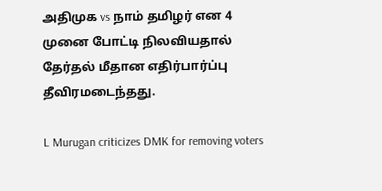அதிமுக vs நாம் தமிழர் என 4 முனை போட்டி நிலவியதால் தேர்தல் மீதான எதிர்பார்ப்பு தீவிரமடைந்தது.

L Murugan criticizes DMK for removing voters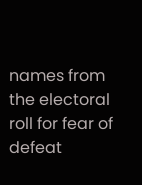names from the electoral roll for fear of defeat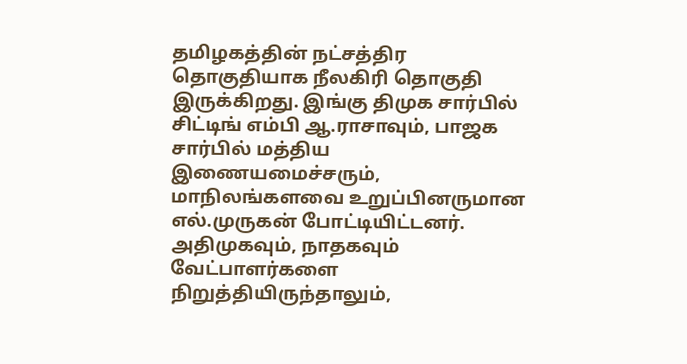தமிழகத்தின் நட்சத்திர தொகுதியாக நீலகிரி தொகுதி இருக்கிறது. இங்கு திமுக சார்பில் சிட்டிங் எம்பி ஆ.ராசாவும், பாஜக சார்பில் மத்திய இணையமைச்சரும், மாநிலங்களவை உறுப்பினருமான எல்.முருகன் போட்டியிட்டனர். அதிமுகவும், நாதகவும் வேட்பாளர்களை நிறுத்தியிருந்தாலும்,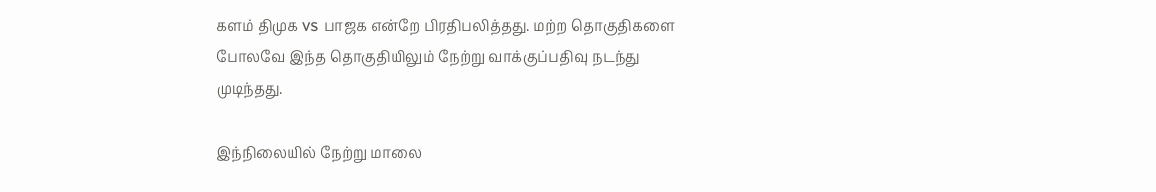களம் திமுக vs பாஜக என்றே பிரதிபலித்தது. மற்ற தொகுதிகளை போலவே இந்த தொகுதியிலும் நேற்று வாக்குப்பதிவு நடந்து முடிந்தது.

இந்நிலையில் நேற்று மாலை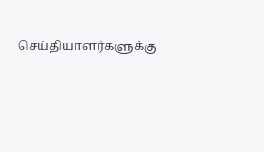செய்தியாளர்களுக்கு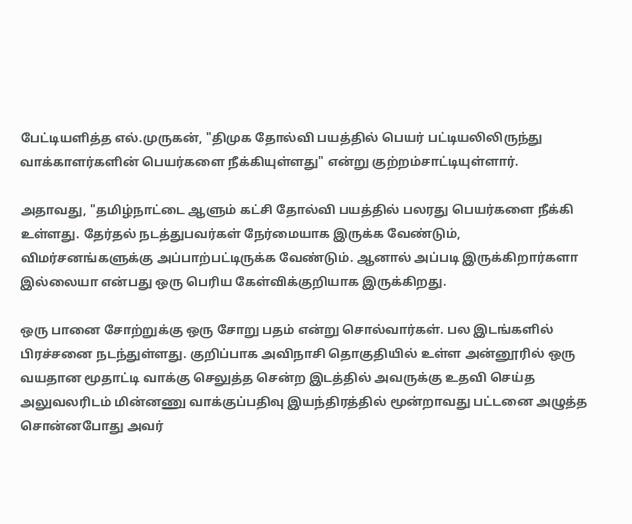பேட்டியளித்த எல்.முருகன், "திமுக தோல்வி பயத்தில் பெயர் பட்டியலிலிருந்து வாக்காளர்களின் பெயர்களை நீக்கியுள்ளது" என்று குற்றம்சாட்டியுள்ளார்.

அதாவது, "தமிழ்நாட்டை ஆளும் கட்சி தோல்வி பயத்தில் பலரது பெயர்களை நீக்கி உள்ளது. தேர்தல் நடத்துபவர்கள் நேர்மையாக இருக்க வேண்டும், விமர்சனங்களுக்கு அப்பாற்பட்டிருக்க வேண்டும். ஆனால் அப்படி இருக்கிறார்களா இல்லையா என்பது ஒரு பெரிய கேள்விக்குறியாக இருக்கிறது.

ஒரு பானை சோற்றுக்கு ஒரு சோறு பதம் என்று சொல்வார்கள். பல இடங்களில் பிரச்சனை நடந்துள்ளது. குறிப்பாக அவிநாசி தொகுதியில் உள்ள அன்னூரில் ஒரு வயதான மூதாட்டி வாக்கு செலுத்த சென்ற இடத்தில் அவருக்கு உதவி செய்த அலுவலரிடம் மின்னணு வாக்குப்பதிவு இயந்திரத்தில் மூன்றாவது பட்டனை அழுத்த சொன்னபோது அவர்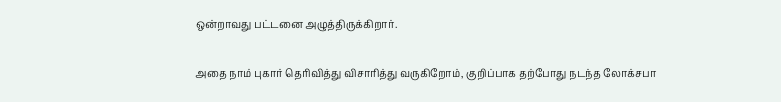ஒன்றாவது பட்டனை அழுத்திருக்கிறார்.

அதை நாம் புகார் தெரிவித்து விசாரித்து வருகிறோம், குறிப்பாக தற்போது நடந்த லோக்சபா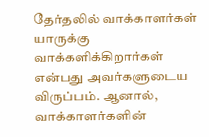தேர்தலில் வாக்காளர்கள் யாருக்கு வாக்களிக்கிறார்கள் என்பது அவர்களுடைய விருப்பம். ஆனால், வாக்காளர்களின்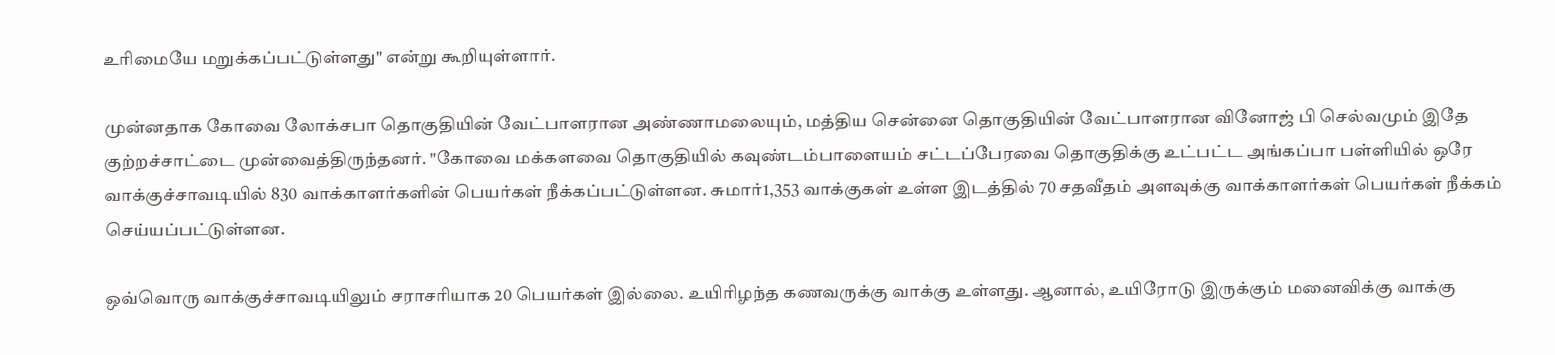உரிமையே மறுக்கப்பட்டுள்ளது" என்று கூறியுள்ளார்.

முன்னதாக கோவை லோக்சபா தொகுதியின் வேட்பாளரான அண்ணாமலையும், மத்திய சென்னை தொகுதியின் வேட்பாளரான வினோஜ் பி செல்வமும் இதே குற்றச்சாட்டை முன்வைத்திருந்தனர். "கோவை மக்களவை தொகுதியில் கவுண்டம்பாளையம் சட்டப்பேரவை தொகுதிக்கு உட்பட்ட அங்கப்பா பள்ளியில் ஒரே வாக்குச்சாவடியில் 830 வாக்காளர்களின் பெயர்கள் நீக்கப்பட்டுள்ளன. சுமார்1,353 வாக்குகள் உள்ள இடத்தில் 70 சதவீதம் அளவுக்கு வாக்காளர்கள் பெயர்கள் நீக்கம் செய்யப்பட்டுள்ளன.

ஒவ்வொரு வாக்குச்சாவடியிலும் சராசரியாக 20 பெயர்கள் இல்லை. உயிரிழந்த கணவருக்கு வாக்கு உள்ளது. ஆனால், உயிரோடு இருக்கும் மனைவிக்கு வாக்கு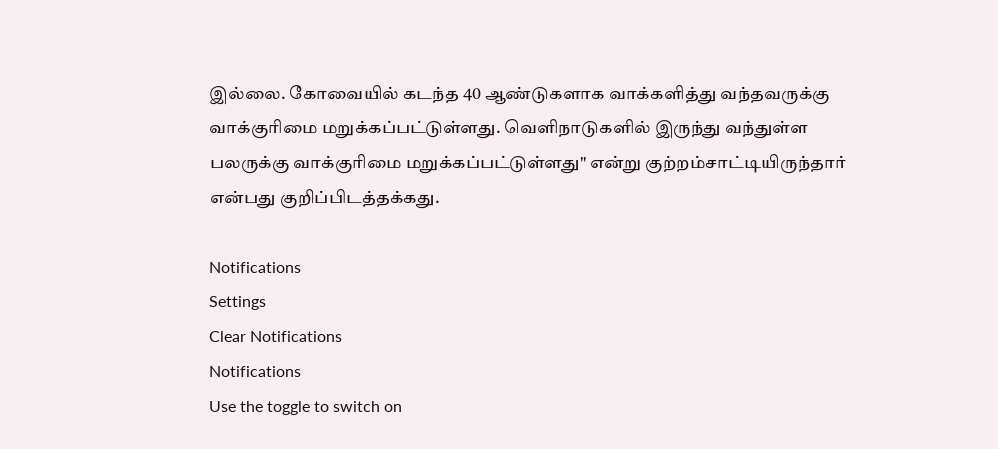இல்லை. கோவையில் கடந்த 40 ஆண்டுகளாக வாக்களித்து வந்தவருக்கு வாக்குரிமை மறுக்கப்பட்டுள்ளது. வெளிநாடுகளில் இருந்து வந்துள்ள பலருக்கு வாக்குரிமை மறுக்கப்பட்டுள்ளது" என்று குற்றம்சாட்டியிருந்தார் என்பது குறிப்பிடத்தக்கது.

Notifications
Settings
Clear Notifications
Notifications
Use the toggle to switch on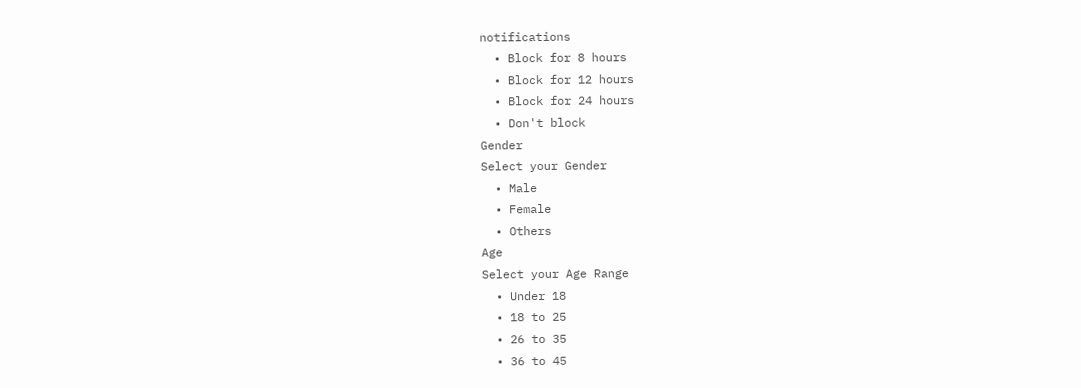notifications
  • Block for 8 hours
  • Block for 12 hours
  • Block for 24 hours
  • Don't block
Gender
Select your Gender
  • Male
  • Female
  • Others
Age
Select your Age Range
  • Under 18
  • 18 to 25
  • 26 to 35
  • 36 to 45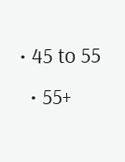• 45 to 55
  • 55+